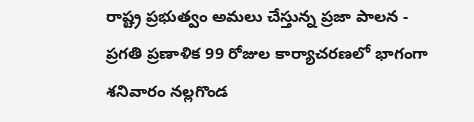రాష్ట్ర ప్రభుత్వం అమలు చేస్తున్న ప్రజా పాలన - ప్రగతి ప్రణాళిక 99 రోజుల కార్యాచరణలో భాగంగా శనివారం నల్లగొండ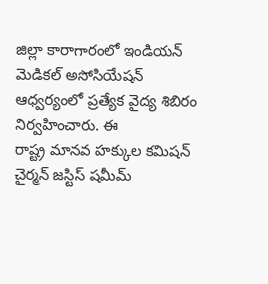జిల్లా కారాగారంలో ఇండియన్ మెడికల్ అసోసియేషన్ ఆధ్వర్యంలో ప్రత్యేక వైద్య శిబిరం నిర్వహించారు. ఈ
రాష్ట్ర మానవ హక్కుల కమిషన్ చైర్మన్ జస్టిస్ షమీమ్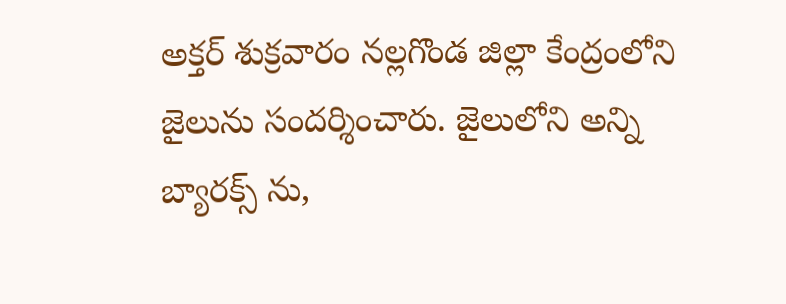అక్తర్ శుక్రవారం నల్లగొండ జిల్లా కేంద్రంలోని జైలును సందర్శించారు. జైలులోని అన్ని బ్యారక్స్ ను,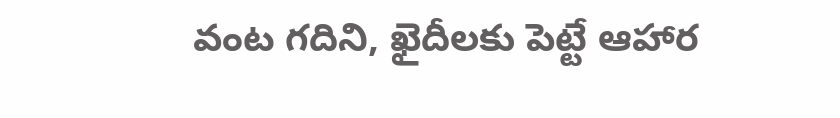వంట గదిని, ఖైదీలకు పెట్టే ఆహార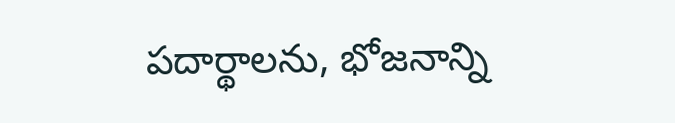పదార్థాలను, భోజనాన్ని